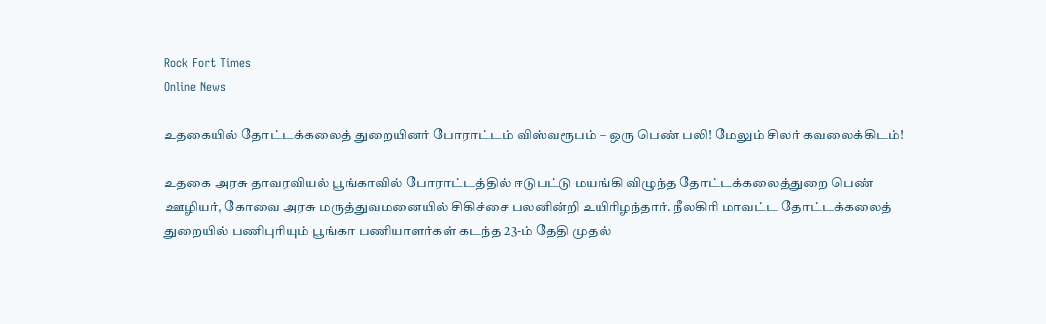Rock Fort Times
Online News

உதகையில் தோட்டக்கலைத் துறையினர் போராட்டம் விஸ்வரூபம் – ஒரு பெண் பலி! மேலும் சிலர் கவலைக்கிடம்!

உதகை அரசு தாவரவியல் பூங்காவில் போராட்டத்தில் ஈடுபட்டு மயங்கி விழுந்த தோட்டக்கலைத்துறை பெண் ஊழியர், கோவை அரசு மருத்துவமனையில் சிகிச்சை பலனின்றி உயிரிழந்தார். நீலகிரி மாவட்ட தோட்டக்கலைத் துறையில் பணிபுரியும் பூங்கா பணியாளர்கள் கடந்த 23-ம் தேதி முதல்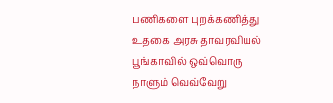பணிகளை புறக்கணித்து உதகை அரசு தாவரவியல் பூங்காவில் ஒவ்வொரு நாளும் வெவ்வேறு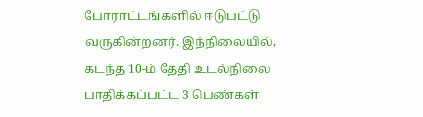போராட்டங்களில் ஈடுபட்டு வருகின்றனர். இந்நிலையில், கடந்த 10-ம் தேதி உடல்நிலை பாதிக்கப்பட்ட 3 பெண்கள்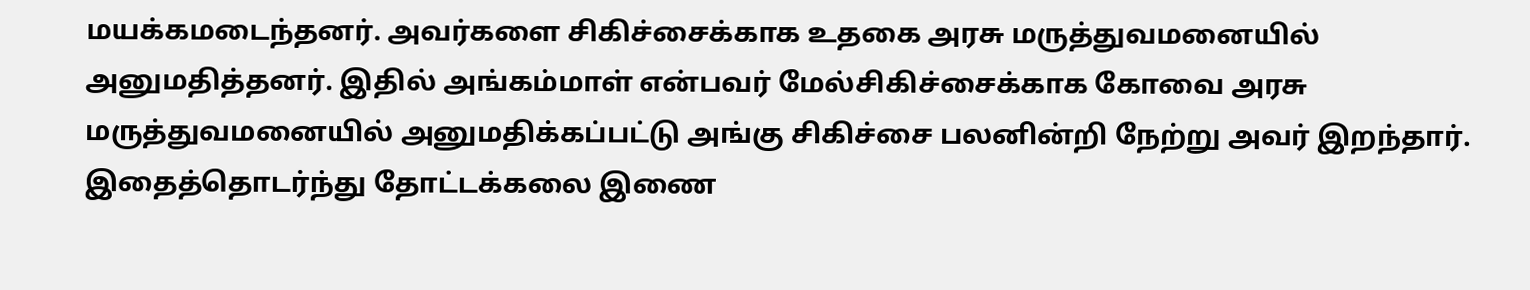மயக்கமடைந்தனர். அவர்களை சிகிச்சைக்காக உதகை அரசு மருத்துவமனையில் அனுமதித்தனர். இதில் அங்கம்மாள் என்பவர் மேல்சிகிச்சைக்காக கோவை அரசு மருத்துவமனையில் அனுமதிக்கப்பட்டு அங்கு சிகிச்சை பலனின்றி நேற்று அவர் இறந்தார். இதைத்தொடர்ந்து தோட்டக்கலை இணை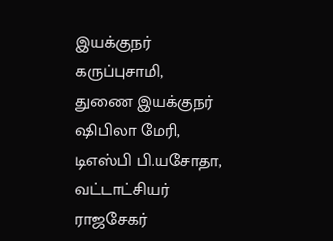இயக்குநர் கருப்புசாமி, துணை இயக்குநர் ஷிபிலா மேரி, டிஎஸ்பி பி.யசோதா, வட்டாட்சியர் ராஜசேகர்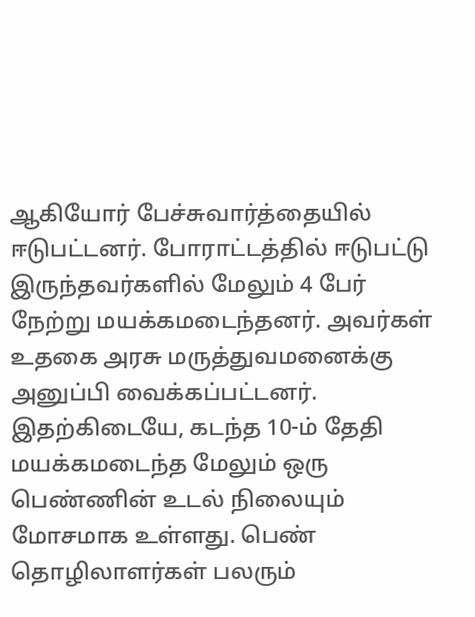ஆகியோர் பேச்சுவார்த்தையில் ஈடுபட்டனர். போராட்டத்தில் ஈடுபட்டு இருந்தவர்களில் மேலும் 4 பேர் நேற்று மயக்கமடைந்தனர். அவர்கள் உதகை அரசு மருத்துவமனைக்கு அனுப்பி வைக்கப்பட்டனர். இதற்கிடையே, கடந்த 10-ம் தேதி மயக்கமடைந்த மேலும் ஒரு பெண்ணின் உடல் நிலையும் மோசமாக உள்ளது. பெண் தொழிலாளர்கள் பலரும்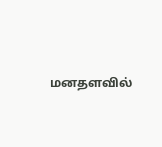மனதளவில்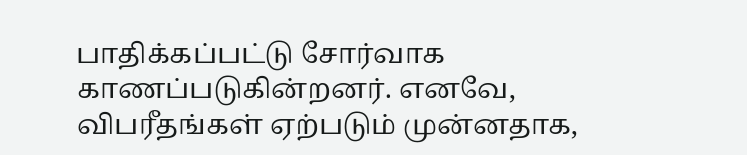பாதிக்கப்பட்டு சோர்வாக காணப்படுகின்றனர். எனவே, விபரீதங்கள் ஏற்படும் முன்னதாக,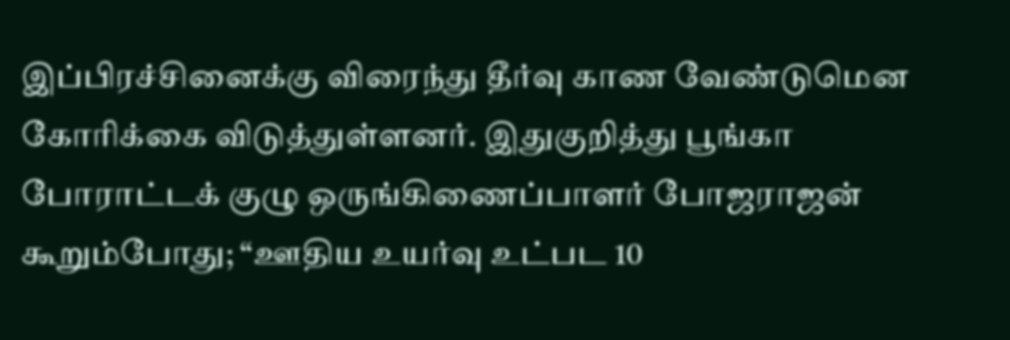இப்பிரச்சினைக்கு விரைந்து தீர்வு காண வேண்டுமென கோரிக்கை விடுத்துள்ளனர். இதுகுறித்து பூங்கா போராட்டக் குழு ஒருங்கிணைப்பாளர் போஜராஜன் கூறும்போது; “ஊதிய உயர்வு உட்பட 10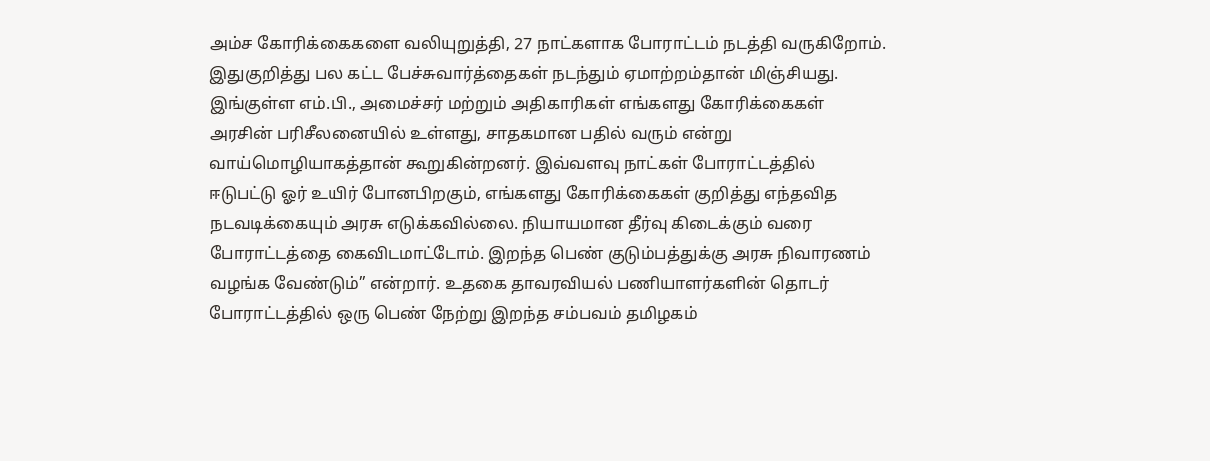அம்ச கோரிக்கைகளை வலியுறுத்தி, 27 நாட்களாக போராட்டம் நடத்தி வருகிறோம். இதுகுறித்து பல கட்ட பேச்சுவார்த்தைகள் நடந்தும் ஏமாற்றம்தான் மிஞ்சியது. இங்குள்ள எம்.பி., அமைச்சர் மற்றும் அதிகாரிகள் எங்களது கோரிக்கைகள் அரசின் பரிசீலனையில் உள்ளது, சாதகமான பதில் வரும் என்று வாய்மொழியாகத்தான் கூறுகின்றனர். இவ்வளவு நாட்கள் போராட்டத்தில் ஈடுபட்டு ஓர் உயிர் போனபிறகும், எங்களது கோரிக்கைகள் குறித்து எந்தவித நடவடிக்கையும் அரசு எடுக்கவில்லை. நியாயமான தீர்வு கிடைக்கும் வரை போராட்டத்தை கைவிடமாட்டோம். இறந்த பெண் குடும்பத்துக்கு அரசு நிவாரணம் வழங்க வேண்டும்” என்றார். உதகை தாவரவியல் பணியாளர்களின் தொடர் போராட்டத்தில் ஒரு பெண் நேற்று இறந்த சம்பவம் தமிழகம்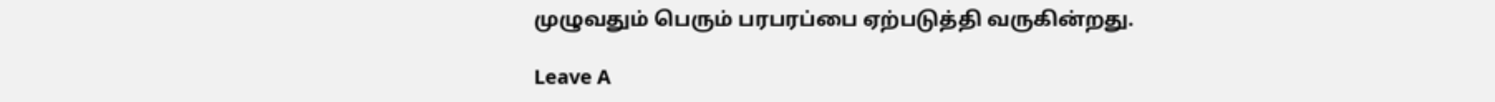முழுவதும் பெரும் பரபரப்பை ஏற்படுத்தி வருகின்றது.

Leave A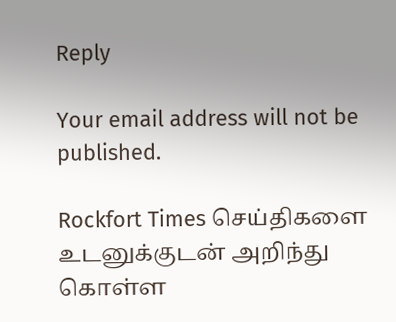Reply

Your email address will not be published.

Rockfort Times செய்திகளை உடனுக்குடன் அறிந்து கொள்ள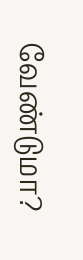வேண்டுமா?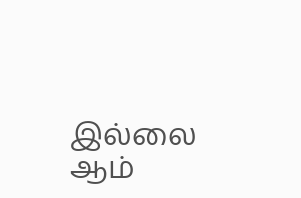இல்லை ஆம்